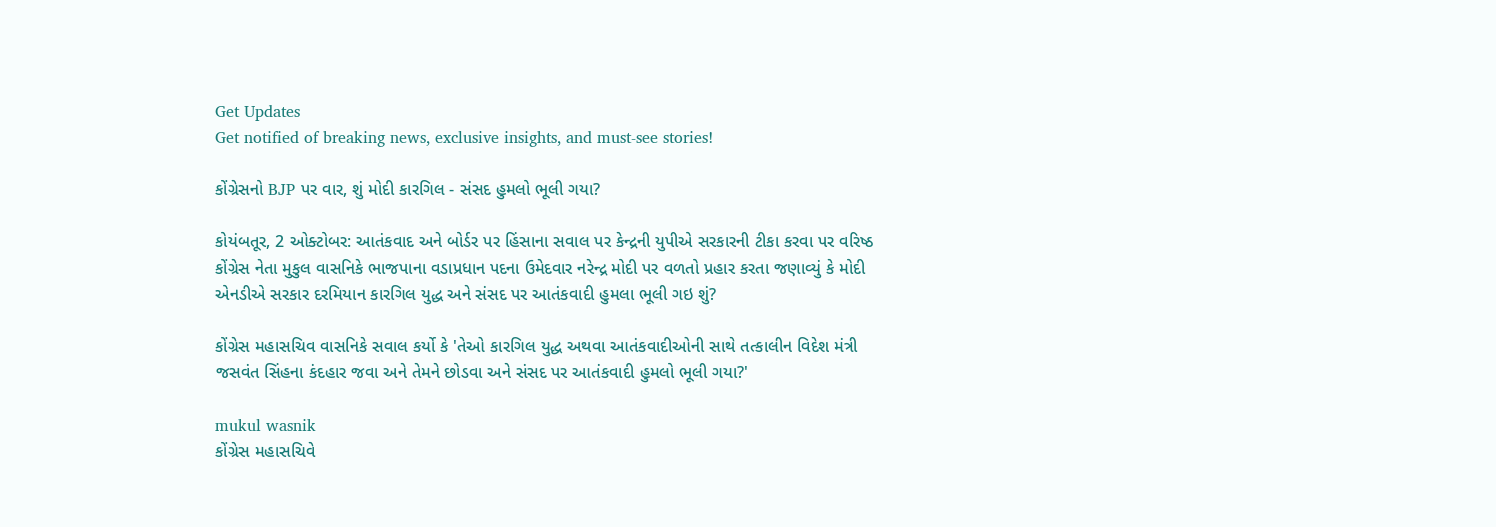Get Updates
Get notified of breaking news, exclusive insights, and must-see stories!

કોંગ્રેસનો BJP પર વાર, શું મોદી કારગિલ - સંસદ હુમલો ભૂલી ગયા?

કોયંબતૂર, 2 ઓક્ટોબર: આતંકવાદ અને બોર્ડર પર હિંસાના સવાલ પર કેન્દ્રની યુપીએ સરકારની ટીકા કરવા પર વરિષ્ઠ કોંગ્રેસ નેતા મુકુલ વાસનિકે ભાજપાના વડાપ્રધાન પદના ઉમેદવાર નરેન્દ્ર મોદી પર વળતો પ્રહાર કરતા જણાવ્યું કે મોદી એનડીએ સરકાર દરમિયાન કારગિલ યુદ્ધ અને સંસદ પર આતંકવાદી હુમલા ભૂલી ગઇ શું?

કોંગ્રેસ મહાસચિવ વાસનિકે સવાલ કર્યો કે 'તેઓ કારગિલ યુદ્ધ અથવા આતંકવાદીઓની સાથે તત્કાલીન વિદેશ મંત્રી જસવંત સિંહના કંદહાર જવા અને તેમને છોડવા અને સંસદ પર આતંકવાદી હુમલો ભૂલી ગયા?'

mukul wasnik
કોંગ્રેસ મહાસચિવે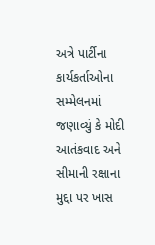અત્રે પાર્ટીના કાર્યકર્તાઓના સમ્મેલનમાં જણાવ્યું કે મોદી આતંકવાદ અને સીમાની રક્ષાના મુદ્દા પર ખાસ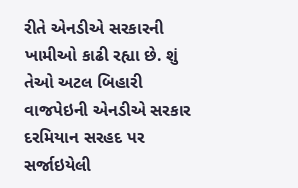રીતે એનડીએ સરકારની ખામીઓ કાઢી રહ્યા છે. શું તેઓ અટલ બિહારી વાજપેઇની એનડીએ સરકાર દરમિયાન સરહદ પર સર્જાઇયેલી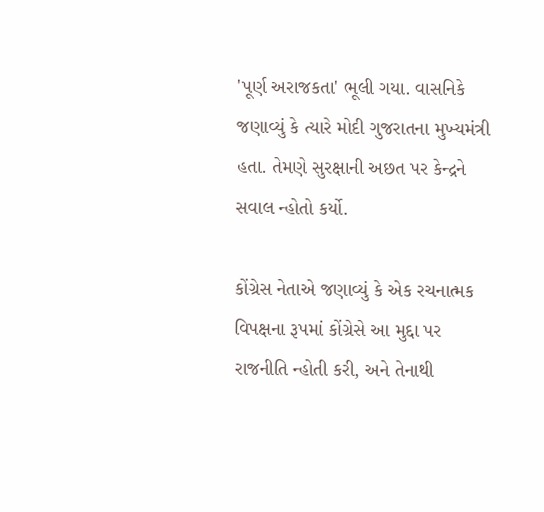'પૂર્ણ અરાજકતા' ભૂલી ગયા. વાસનિકે જણાવ્યું કે ત્યારે મોદી ગુજરાતના મુખ્યમંત્રી હતા. તેમણે સુરક્ષાની અછત પર કેન્દ્રને સવાલ ન્હોતો કર્યો.

કોંગ્રેસ નેતાએ જણાવ્યું કે એક રચનાત્મક વિપક્ષના રૂપમાં કોંગ્રેસે આ મુદ્દા પર રાજનીતિ ન્હોતી કરી, અને તેનાથી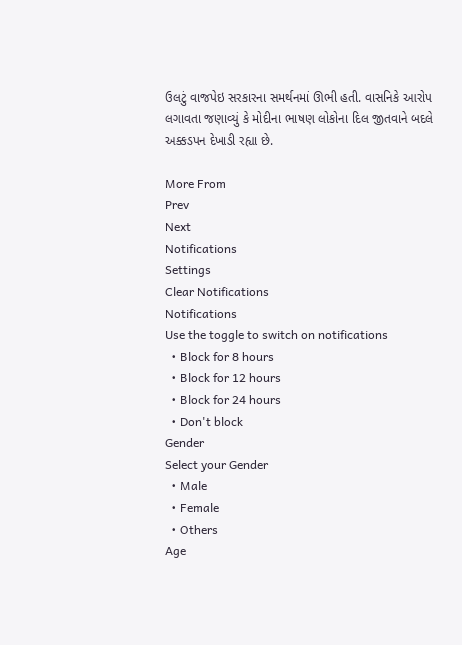ઉલટું વાજપેઇ સરકારના સમર્થનમાં ઊભી હતી. વાસનિકે આરોપ લગાવતા જણાવ્યું કે મોદીના ભાષણ લોકોના દિલ જીતવાને બદલે અક્કડપન દેખાડી રહ્યા છે.

More From
Prev
Next
Notifications
Settings
Clear Notifications
Notifications
Use the toggle to switch on notifications
  • Block for 8 hours
  • Block for 12 hours
  • Block for 24 hours
  • Don't block
Gender
Select your Gender
  • Male
  • Female
  • Others
Age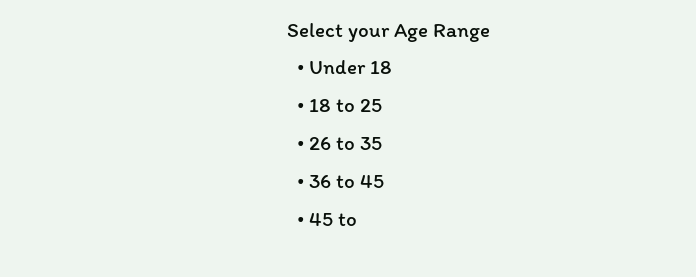Select your Age Range
  • Under 18
  • 18 to 25
  • 26 to 35
  • 36 to 45
  • 45 to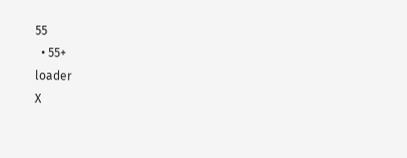55
  • 55+
loader
X